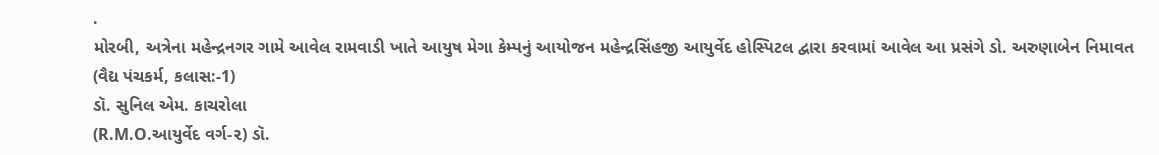.
મોરબી, અત્રેના મહેન્દ્રનગર ગામે આવેલ રામવાડી ખાતે આયુષ મેગા કેમ્પનું આયોજન મહેન્દ્રસિંહજી આયુર્વેદ હોસ્પિટલ દ્વારા કરવામાં આવેલ આ પ્રસંગે ડો. અરુણાબેન નિમાવત
(વૈદ્ય પંચકર્મ, કલાસ:-1)
ડૉ. સુનિલ એમ. કાચરોલા
(R.M.O.આયુર્વેદ વર્ગ-૨) ડૉ.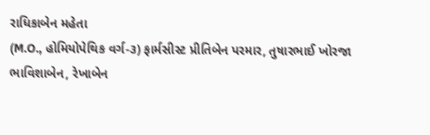રાધિકાબેન મહેતા
(M.O., હોમિયોપેથિક વર્ગ-૩) ફાર્મસીસ્ટ પ્રીતિબેન પરમાર, તુષારભાઈ ખોરજા
ભાવિશાબેન, રેખાબેન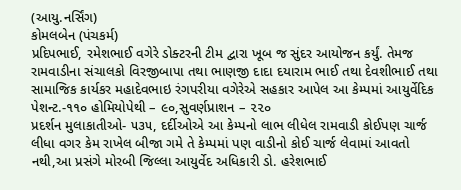(આયુ.નર્સિંગ)
કોમલબેન (પંચકર્મ)
પ્રદિપભાઈ, રમેશભાઈ વગેરે ડોક્ટરની ટીમ દ્વારા ખૂબ જ સુંદર આયોજન કર્યું. તેમજ રામવાડીના સંચાલકો વિરજીબાપા તથા ભાણજી દાદા દયારામ ભાઈ તથા દેવશીભાઈ તથા સામાજિક કાર્યકર મહાદેવભાઇ રંગપરીયા વગેરેએ સહકાર આપેલ આ કેમ્પમાં આયુર્વેદિક પેશન્ટ.-૧૧૦ હોમિયોપેથી – ૯૦,સુવર્ણપ્રાશન – ૨૨૦
પ્રદર્શન મુલાકાતીઓ- ૫૩૫, દર્દીઓએ આ કેમ્પનો લાભ લીધેલ રામવાડી કોઈપણ ચાર્જ લીધા વગર કેમ રાખેલ બીજા ગમે તે કેમ્પમાં પણ વાડીનો કોઈ ચાર્જ લેવામાં આવતો નથી,આ પ્રસંગે મોરબી જિલ્લા આયુર્વેદ અધિકારી ડો. હરેશભાઈ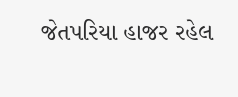જેતપરિયા હાજર રહેલ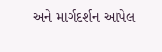અને માર્ગદર્શન આપેલ